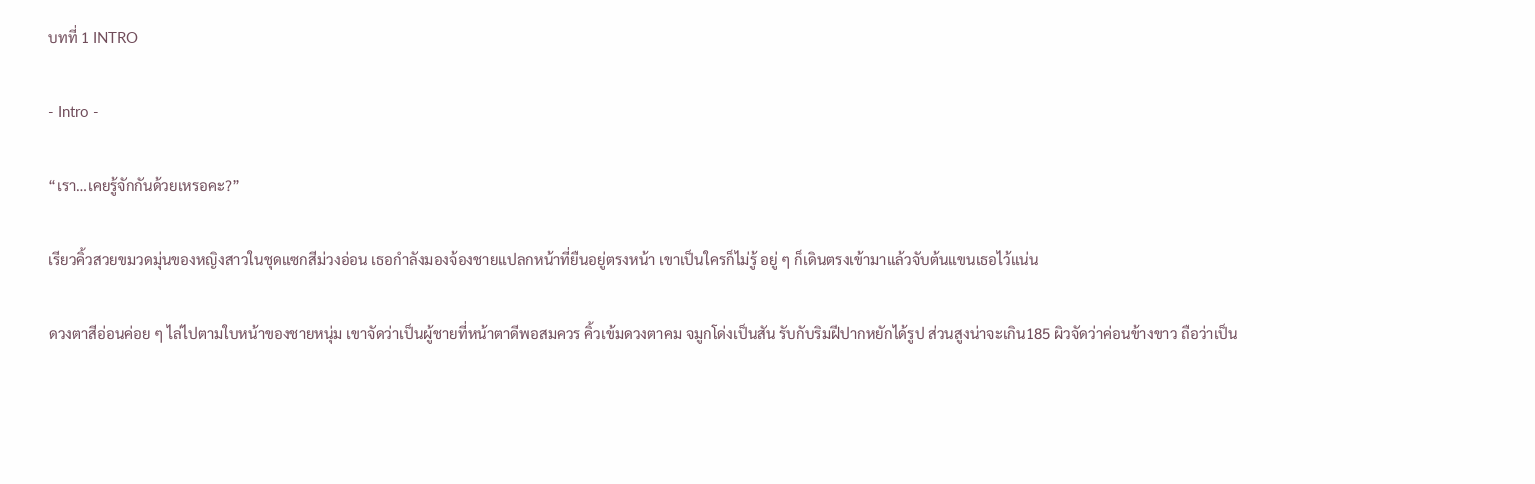บทที่ 1 INTRO

- Intro -

“เรา…เคยรู้จักกันด้วยเหรอคะ?”

เรียวคิ้วสวยขมวดมุ่นของหญิงสาวในชุดแซกสีม่วงอ่อน เธอกำลังมองจ้องชายแปลกหน้าที่ยืนอยู่ตรงหน้า เขาเป็นใครก็ไม่รู้ อยู่ ๆ ก็เดินตรงเข้ามาแล้วจับต้นแขนเธอไว้แน่น

ดวงตาสีอ่อนค่อย ๆ ไล่ไปตามใบหน้าของชายหนุ่ม เขาจัดว่าเป็นผู้ชายที่หน้าตาดีพอสมควร คิ้วเข้มดวงตาคม จมูกโด่งเป็นสัน รับกับริมฝีปากหยักได้รูป ส่วนสูงน่าจะเกิน185 ผิวจัดว่าค่อนข้างขาว ถือว่าเป็น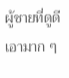ผู้ชายที่ดูดีเอามาก ๆ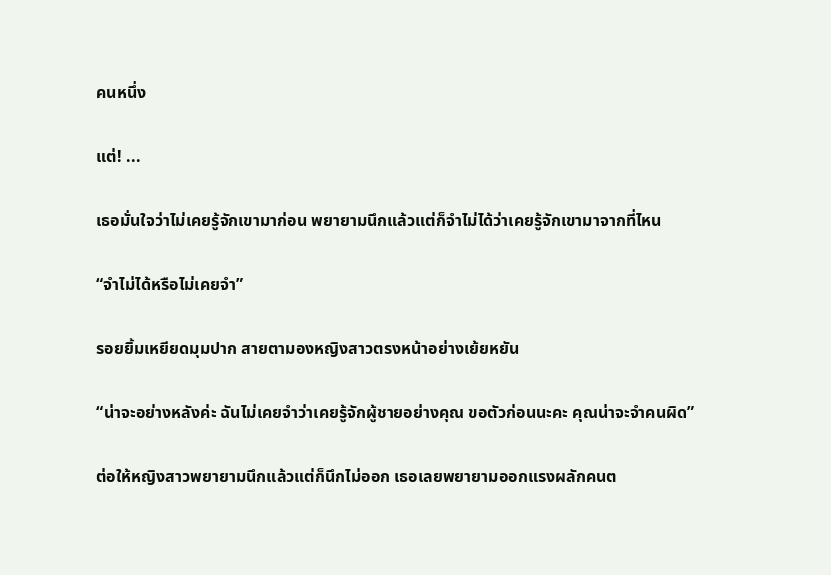คนหนึ่ง

แต่! ...

เธอมั่นใจว่าไม่เคยรู้จักเขามาก่อน พยายามนึกแล้วแต่ก็จำไม่ได้ว่าเคยรู้จักเขามาจากที่ไหน

“จำไม่ได้หรือไม่เคยจำ”

รอยยิ้มเหยียดมุมปาก สายตามองหญิงสาวตรงหน้าอย่างเย้ยหยัน

“น่าจะอย่างหลังค่ะ ฉันไม่เคยจำว่าเคยรู้จักผู้ชายอย่างคุณ ขอตัวก่อนนะคะ คุณน่าจะจำคนผิด”

ต่อให้หญิงสาวพยายามนึกแล้วแต่ก็นึกไม่ออก เธอเลยพยายามออกแรงผลักคนต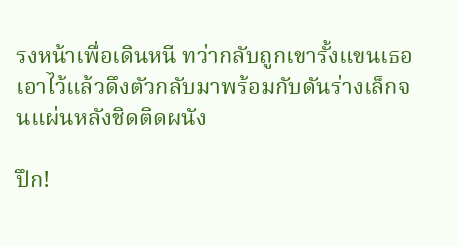รงหน้าเพื่อเดินหนี ทว่ากลับถูกเขารั้งแขนเธอเอาไว้แล้วดึงตัวกลับมาพร้อมกับดันร่างเล็กจนแผ่นหลังชิดติดผนัง

ปึก!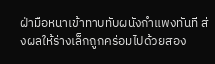ฝ่ามือหนาเข้าทาบทับผนังกำแพงทันที ส่งผลให้ร่างเล็กถูกคร่อมไปด้วยสอง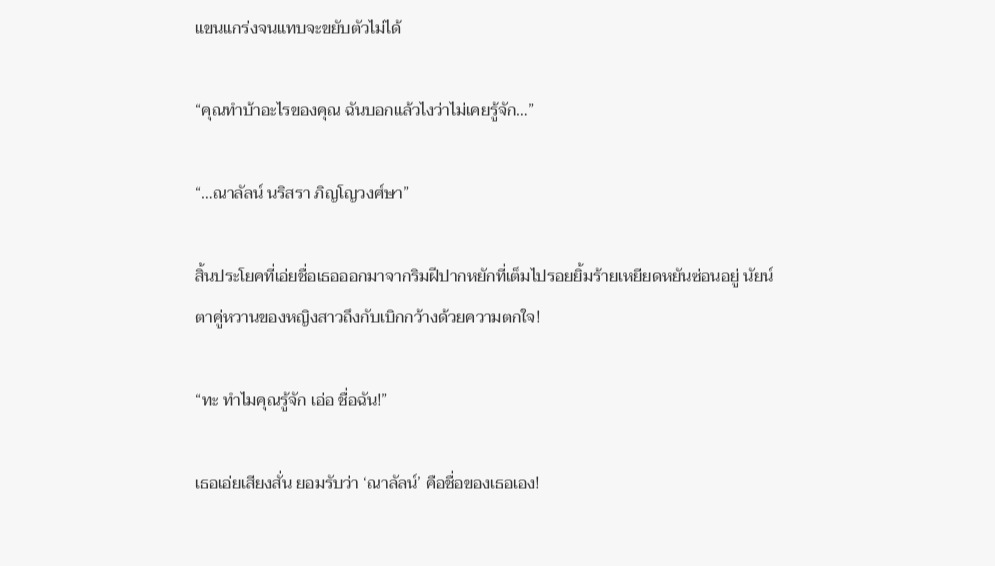แขนแกร่งจนแทบจะขยับตัวไม่ได้

“คุณทำบ้าอะไรของคุณ ฉันบอกแล้วไงว่าไม่เคยรู้จัก…”

“…ณาลัลน์ นริสรา ภิญโญวงศ์ษา”

สิ้นประโยคที่เอ่ยชื่อเธอออกมาจากริมฝีปากหยักที่เต็มไปรอยยิ้มร้ายเหยียดหยันซ่อนอยู่ นัยน์ตาคู่หวานของหญิงสาวถึงกับเบิกกว้างด้วยความตกใจ!

“ทะ ทำไมคุณรู้จัก เอ่อ ชื่อฉัน!”

เธอเอ่ยเสียงสั่น ยอมรับว่า ‘ณาลัลน์’ คือชื่อของเธอเอง!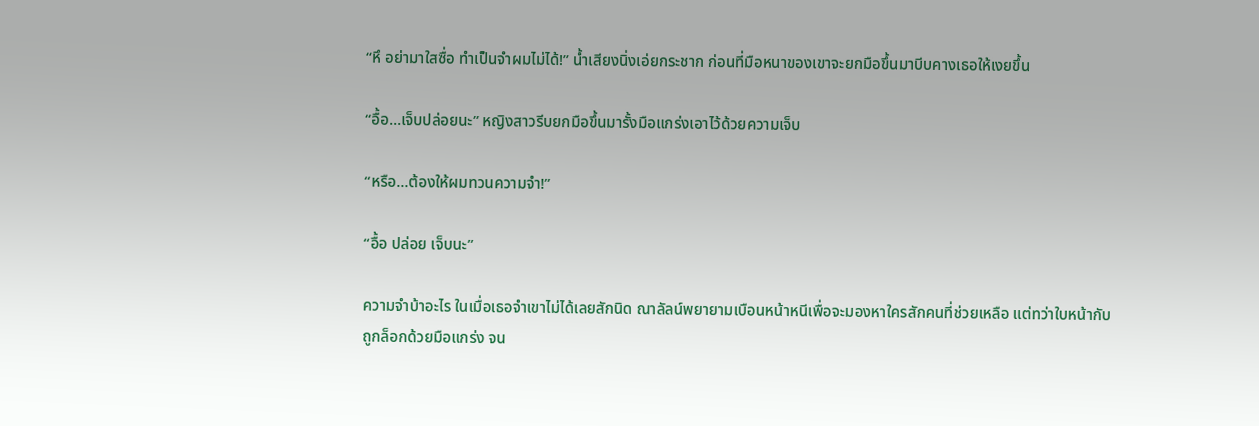“หึ อย่ามาใสซื่อ ทำเป็นจำผมไม่ได้!” น้ำเสียงนิ่งเอ่ยกระชาก ก่อนที่มือหนาของเขาจะยกมือขึ้นมาบีบคางเธอให้เงยขึ้น

“อื้อ...เจ็บปล่อยนะ” หญิงสาวรีบยกมือขึ้นมารั้งมือแกร่งเอาไว้ด้วยความเจ็บ

“หรือ…ต้องให้ผมทวนความจำ!”

“อื้อ ปล่อย เจ็บนะ”

ความจำบ้าอะไร ในเมื่อเธอจำเขาไม่ได้เลยสักนิด ณาลัลน์พยายามเบือนหน้าหนีเพื่อจะมองหาใครสักคนที่ช่วยเหลือ แต่ทว่าใบหน้ากับถูกล็อกด้วยมือแกร่ง จน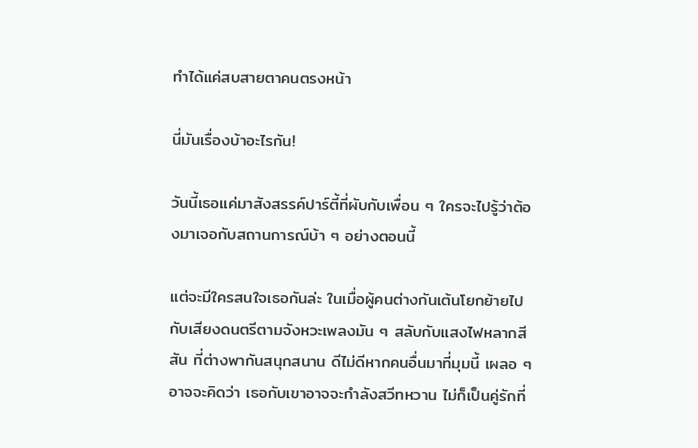ทำได้แค่สบสายตาคนตรงหน้า

นี่มันเรื่องบ้าอะไรกัน!

วันนี้เธอแค่มาสังสรรค์ปาร์ตี้ที่ผับกับเพื่อน ๆ ใครจะไปรู้ว่าต้องมาเจอกับสถานการณ์บ้า ๆ อย่างตอนนี้

แต่จะมีใครสนใจเธอกันล่ะ ในเมื่อผู้คนต่างกันเต้นโยกย้ายไปกับเสียงดนตรีตามจังหวะเพลงมัน ๆ สลับกับแสงไฟหลากสีสัน ที่ต่างพากันสนุกสนาน ดีไม่ดีหากคนอื่นมาที่มุมนี้ เผลอ ๆ อาจจะคิดว่า เธอกับเขาอาจจะกำลังสวีทหวาน ไม่ก็เป็นคู่รักที่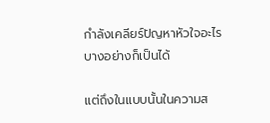กำลังเคลียร์ปัญหาหัวใจอะไรบางอย่างก็เป็นได้

แต่ถึงในแบบนั้นในความส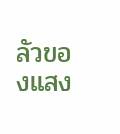ลัวของแสง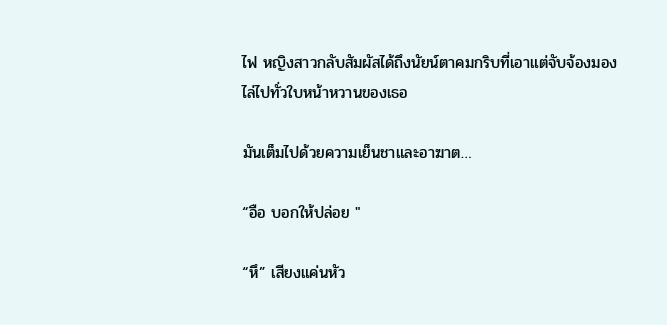ไฟ หญิงสาวกลับสัมผัสได้ถึงนัยน์ตาคมกริบที่เอาแต่จับจ้องมองไล่ไปทั่วใบหน้าหวานของเธอ

มันเต็มไปด้วยความเย็นชาและอาฆาต…

“อือ บอกให้ปล่อย "

“หึ” เสียงแค่นหัว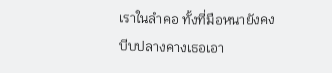เราในลำคอ ทั้งที่มือหนายังคงบีบปลางคางเธอเอา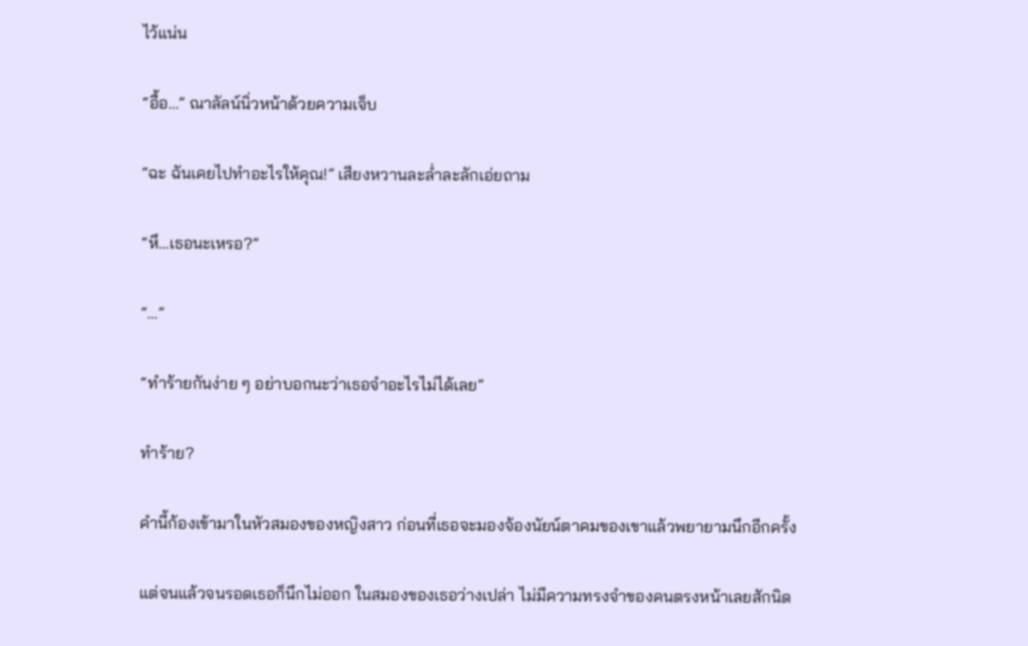ไว้แน่น

“อื้อ…” ณาลัลน์นิ่วหน้าด้วยความเจ็บ

“ฉะ ฉันเคยไปทำอะไรให้คุณ!” เสียงหวานละล่ำละลักเอ่ยถาม

“หึ…เธอนะเหรอ?”

“…”

“ทำร้ายกันง่าย ๆ อย่าบอกนะว่าเธอจำอะไรไม่ได้เลย”

ทำร้าย?

คำนี้ก้องเข้ามาในหัวสมองของหญิงสาว ก่อนที่เธอจะมองจ้องนัยน์ตาคมของเขาแล้วพยายามนึกอีกครั้ง

แต่จนแล้วจนรอดเธอก็นึกไม่ออก ในสมองของเธอว่างเปล่า ไม่มีความทรงจำของคนตรงหน้าเลยสักนิด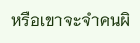หรือเขาจะจำคนผิ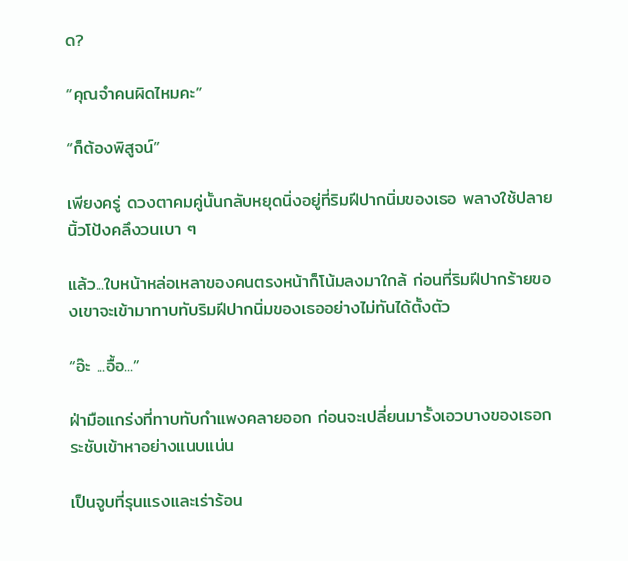ด?

“คุณจำคนผิดไหมคะ”

“ก็ต้องพิสูจน์”

เพียงครู่ ดวงตาคมคู่นั้นกลับหยุดนิ่งอยู่ที่ริมฝีปากนิ่มของเธอ พลางใช้ปลายนิ้วโป้งคลึงวนเบา ๆ

แล้ว...ใบหน้าหล่อเหลาของคนตรงหน้าก็โน้มลงมาใกล้ ก่อนที่ริมฝีปากร้ายของเขาจะเข้ามาทาบทับริมฝีปากนิ่มของเธออย่างไม่ทันได้ตั้งตัว

“อ๊ะ ...อื้อ...”

ฝ่ามือแกร่งที่ทาบทับกำแพงคลายออก ก่อนจะเปลี่ยนมารั้งเอวบางของเธอกระชับเข้าหาอย่างแนบแน่น

เป็นจูบที่รุนแรงและเร่าร้อน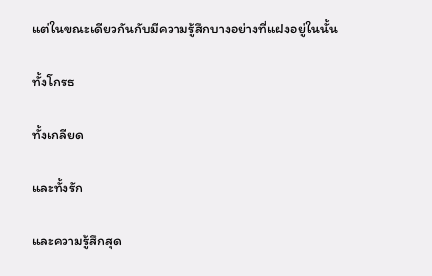แต่ในขณะเดียวกันกับมีความรู้สึกบางอย่างที่แฝงอยู่ในนั้น

ทั้งโกรธ

ทั้งเกลียด

และทั้งรัก

และความรู้สึกสุด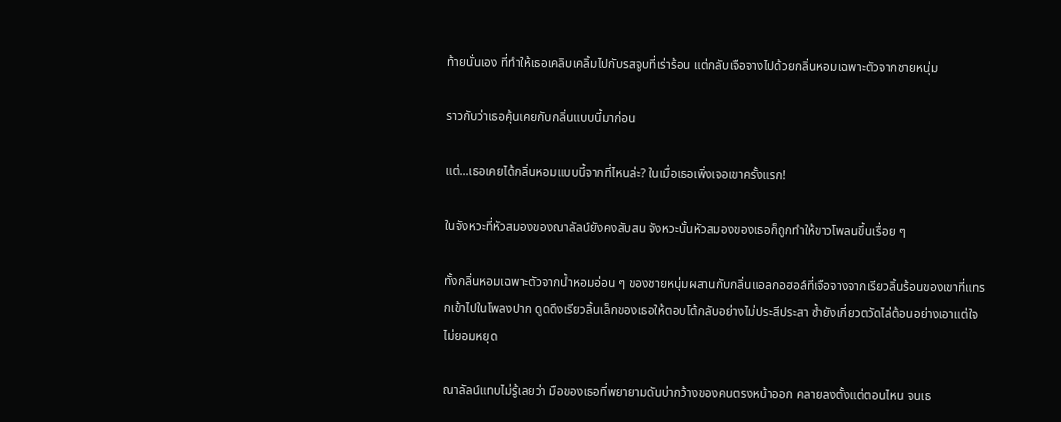ท้ายนั่นเอง ที่ทำให้เธอเคลิบเคลิ้มไปกับรสจูบที่เร่าร้อน แต่กลับเจือจางไปด้วยกลิ่นหอมเฉพาะตัวจากชายหนุ่ม

ราวกับว่าเธอคุ้นเคยกับกลิ่นแบบนี้มาก่อน

แต่...เธอเคยได้กลิ่นหอมแบบนี้จากที่ไหนล่ะ? ในเมื่อเธอเพิ่งเจอเขาครั้งแรก!

ในจังหวะที่หัวสมองของณาลัลน์ยังคงสับสน จังหวะนั้นหัวสมองของเธอก็ถูกทำให้ขาวโพลนขึ้นเรื่อย ๆ

ทั้งกลิ่นหอมเฉพาะตัวจากน้ำหอมอ่อน ๆ ของชายหนุ่มผสานกับกลิ่นแอลกอฮอล์ที่เจือจางจากเรียวลิ้นร้อนของเขาที่แทรกเข้าไปในโพลงปาก ดูดดึงเรียวลิ้นเล็กของเธอให้ตอบโต้กลับอย่างไม่ประสีประสา ซ้ำยังเกี่ยวตวัดไล่ต้อนอย่างเอาแต่ใจไม่ยอมหยุด

ณาลัลน์แทบไม่รู้เลยว่า มือของเธอที่พยายามดันบ่ากว้างของคนตรงหน้าออก คลายลงตั้งแต่ตอนไหน จนเธ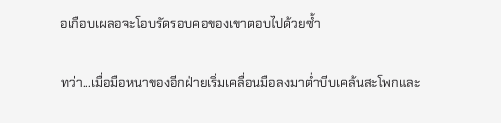อเกือบเผลอจะโอบรัดรอบคอของเขาตอบไปด้วยซ้ำ

ทว่า...เมื่อมือหนาของอีกฝ่ายเริ่มเคลื่อนมือลงมาต่ำบีบเคล้นสะโพกและ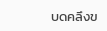บดคลึงข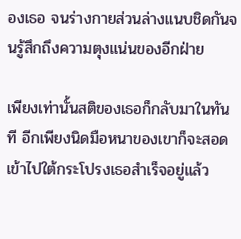องเธอ จนร่างกายส่วนล่างแนบชิดกันจนรู้สึกถึงความตุงแน่นของอีกฝ่าย

เพียงเท่านั้นสติของเธอก็กลับมาในทันที อีกเพียงนิดมือหนาของเขาก็จะสอดเข้าไปใต้กระโปรงเธอสำเร็จอยู่แล้ว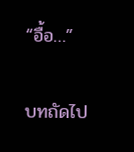“อื้อ…”

บทถัดไป